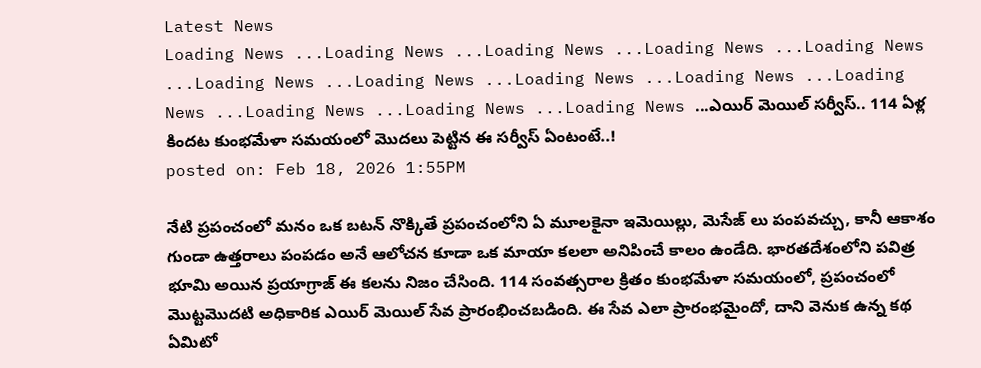Latest News
Loading News ...Loading News ...Loading News ...Loading News ...Loading News ...Loading News ...Loading News ...Loading News ...Loading News ...Loading News ...Loading News ...Loading News ...Loading News ...ఎయిర్ మెయిల్ సర్వీస్.. 114 ఏళ్ల కిందట కుంభమేళా సమయంలో మొదలు పెట్టిన ఈ సర్వీస్ ఏంటంటే..!
posted on: Feb 18, 2026 1:55PM

నేటి ప్రపంచంలో మనం ఒక బటన్ నొక్కితే ప్రపంచంలోని ఏ మూలకైనా ఇమెయిల్లు, మెసేజ్ లు పంపవచ్చు, కానీ ఆకాశం గుండా ఉత్తరాలు పంపడం అనే ఆలోచన కూడా ఒక మాయా కలలా అనిపించే కాలం ఉండేది. భారతదేశంలోని పవిత్ర భూమి అయిన ప్రయాగ్రాజ్ ఈ కలను నిజం చేసింది. 114 సంవత్సరాల క్రితం కుంభమేళా సమయంలో, ప్రపంచంలో మొట్టమొదటి అధికారిక ఎయిర్ మెయిల్ సేవ ప్రారంభించబడింది. ఈ సేవ ఎలా ప్రారంభమైందో, దాని వెనుక ఉన్న కథ ఏమిటో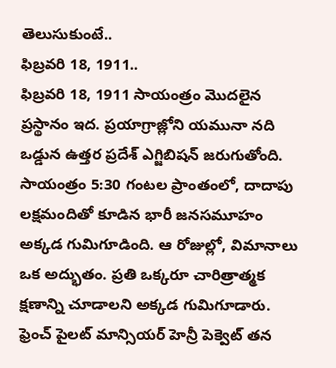తెలుసుకుంటే..
ఫిబ్రవరి 18, 1911..
ఫిబ్రవరి 18, 1911 సాయంత్రం మొదలైన ప్రస్థానం ఇద. ప్రయాగ్రాజ్లోని యమునా నది ఒడ్డున ఉత్తర ప్రదేశ్ ఎగ్జిబిషన్ జరుగుతోంది. సాయంత్రం 5:30 గంటల ప్రాంతంలో, దాదాపు లక్షమందితో కూడిన భారీ జనసమూహం అక్కడ గుమిగూడింది. ఆ రోజుల్లో, విమానాలు ఒక అద్భుతం. ప్రతి ఒక్కరూ చారిత్రాత్మక క్షణాన్ని చూడాలని అక్కడ గుమిగూడారు.
ఫ్రెంచ్ పైలట్ మాన్సియర్ హెన్రీ పెక్వెట్ తన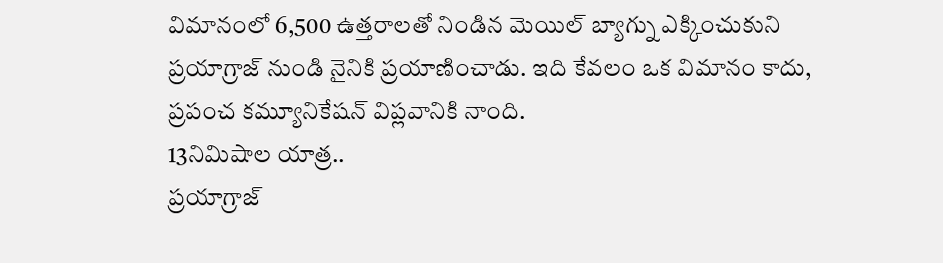విమానంలో 6,500 ఉత్తరాలతో నిండిన మెయిల్ బ్యాగ్ను ఎక్కించుకుని ప్రయాగ్రాజ్ నుండి నైనికి ప్రయాణించాడు. ఇది కేవలం ఒక విమానం కాదు, ప్రపంచ కమ్యూనికేషన్ విప్లవానికి నాంది.
13నిమిషాల యాత్ర..
ప్రయాగ్రాజ్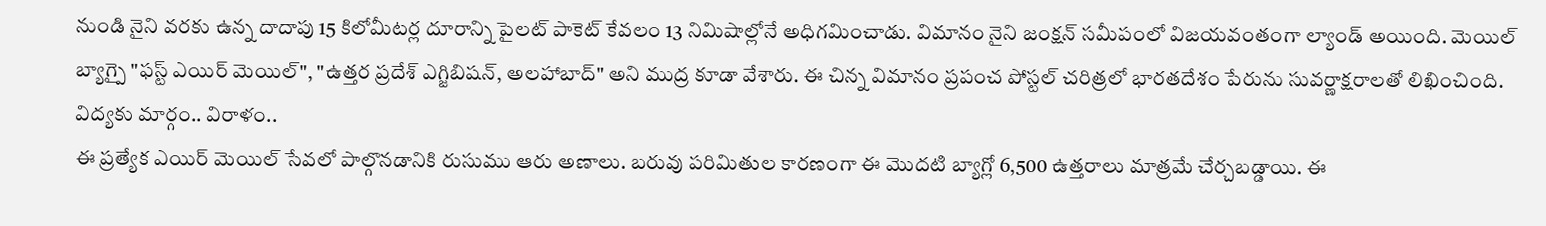నుండి నైని వరకు ఉన్న దాదాపు 15 కిలోమీటర్ల దూరాన్ని పైలట్ పాకెట్ కేవలం 13 నిమిషాల్లోనే అధిగమించాడు. విమానం నైని జంక్షన్ సమీపంలో విజయవంతంగా ల్యాండ్ అయింది. మెయిల్ బ్యాగ్పై "ఫస్ట్ ఎయిర్ మెయిల్", "ఉత్తర ప్రదేశ్ ఎగ్జిబిషన్, అలహాబాద్" అని ముద్ర కూడా వేశారు. ఈ చిన్న విమానం ప్రపంచ పోస్టల్ చరిత్రలో భారతదేశం పేరును సువర్ణాక్షరాలతో లిఖించింది.
విద్యకు మార్గం.. విరాళం..
ఈ ప్రత్యేక ఎయిర్ మెయిల్ సేవలో పాల్గొనడానికి రుసుము ఆరు అణాలు. బరువు పరిమితుల కారణంగా ఈ మొదటి బ్యాగ్లో 6,500 ఉత్తరాలు మాత్రమే చేర్చబడ్డాయి. ఈ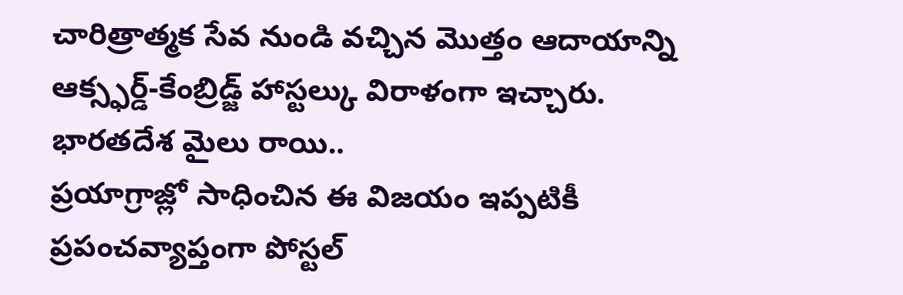చారిత్రాత్మక సేవ నుండి వచ్చిన మొత్తం ఆదాయాన్ని ఆక్స్ఫర్డ్-కేంబ్రిడ్జ్ హాస్టల్కు విరాళంగా ఇచ్చారు.
భారతదేశ మైలు రాయి..
ప్రయాగ్రాజ్లో సాధించిన ఈ విజయం ఇప్పటికీ ప్రపంచవ్యాప్తంగా పోస్టల్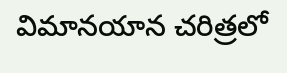విమానయాన చరిత్రలో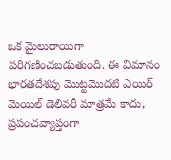ఒక మైలురాయిగా పరిగణించబడుతుంది. ఈ విమానం భారతదేశపు మొట్టమొదటి ఎయిర్ మెయిల్ డెలివరీ మాత్రమే కాదు, ప్రపంచవ్యాప్తంగా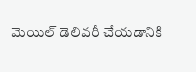మెయిల్ డెలివరీ చేయడానికి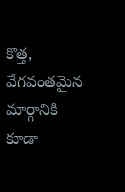కొత్త, వేగవంతమైన మార్గానికి కూడా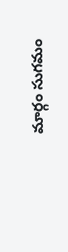మార్గం సుగమం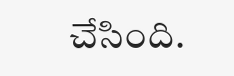చేసింది.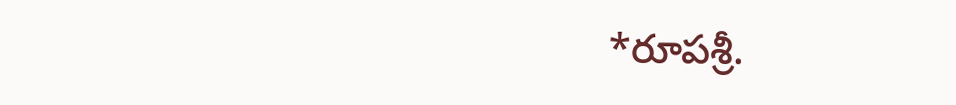*రూపశ్రీ.